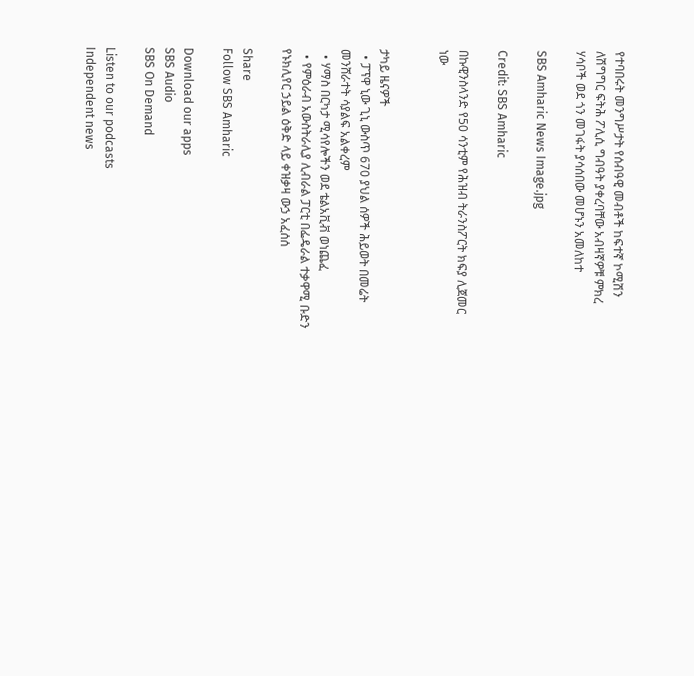የተባበሩት መንግሥታት የሰብዓዊ መብቶች ከፍተኛ ኮሚሽን ለሽግግር ፍትሕ ፖሊሲ ግብዓት ያቀረባቸው አብዛኛዎቹ ምክረ ሃሳቦች ወደ ጎን መገፋት ያሳሰበው መሆኑን አመለከተ

SBS Amharic News Image.jpg

Credit: SBS Amharic

በኩዊንስላንድ የ50 ሳንቲም የሕዝብ ትራንስፖርት ክፍያ ሊጀመር ነው


ታካይ ዜናዎች
  • ፓፕዋ ኒው ጊኒ ውስጥ 670 ያህል ሰዎች ሕይወት በመሬት መንሸራተት ሳያልፍ አልቀረም
  • ሃማስ በርካታ ሚሳየሎችን ወደ ቴልአቪቭ ወነጨፈ
  • የምዕራብ አውስትራሊያ ሊብራል ፓርቲ በፌዴራል ተቃዋሚ ቡድን የኑክሊየር ኃይል ዕቅድ ላይ ቀዝቃዛ ውኃ አፈሰሰ

Share
Follow SBS Amharic

Download our apps
SBS Audio
SBS On Demand

Listen to our podcasts
Independent news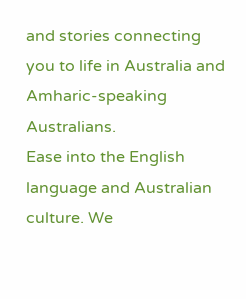and stories connecting you to life in Australia and Amharic-speaking Australians.
Ease into the English language and Australian culture. We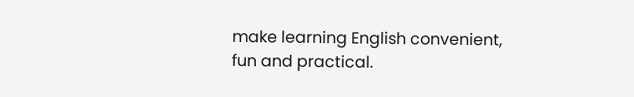make learning English convenient, fun and practical.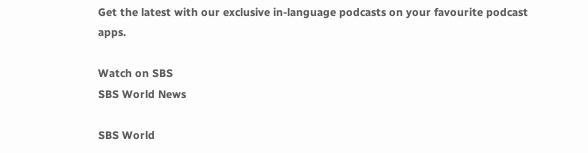Get the latest with our exclusive in-language podcasts on your favourite podcast apps.

Watch on SBS
SBS World News

SBS World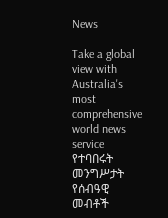News

Take a global view with Australia's most comprehensive world news service
የተባበሩት መንግሥታት የሰብዓዊ መብቶች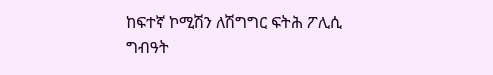ከፍተኛ ኮሚሽን ለሽግግር ፍትሕ ፖሊሲ ግብዓት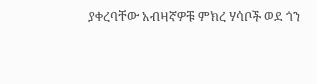ያቀረባቸው አብዛኛዎቹ ምክረ ሃሳቦች ወደ ጎን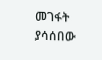መገፋት ያሳሰበው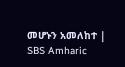መሆኑን አመለከተ | SBS Amharic